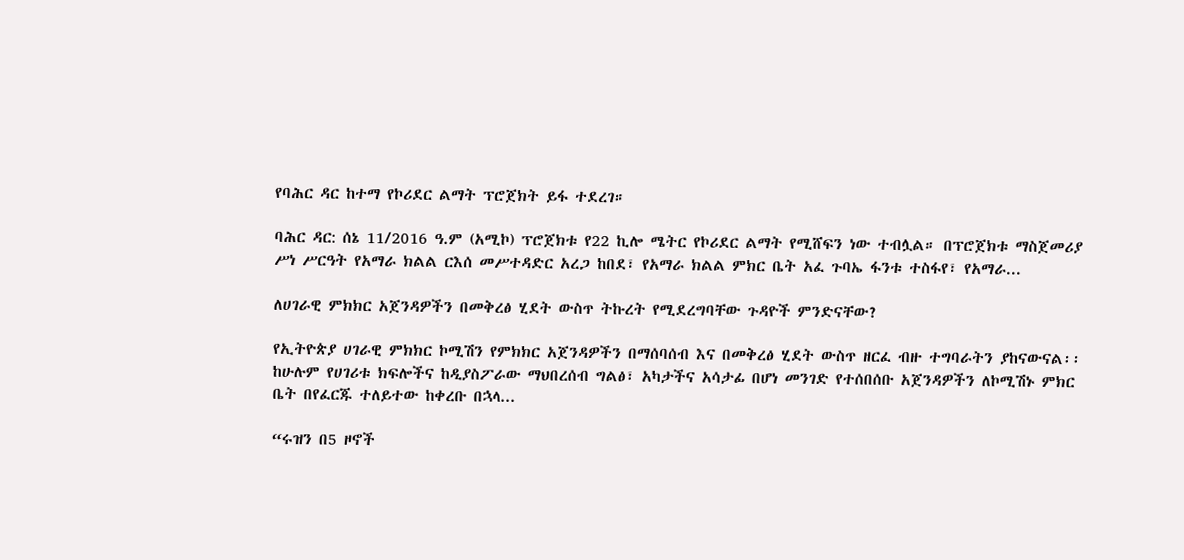የባሕር ዳር ከተማ የኮሪደር ልማት ፕሮጀክት ይፋ ተደረገ።

ባሕር ዳር: ሰኔ 11/2016 ዓ.ም (አሚኮ) ፕሮጀክቱ የ22 ኪሎ ሜትር የኮሪደር ልማት የሚሸፍን ነው ተብሏል። በፕሮጀክቱ ማስጀመሪያ ሥነ ሥርዓት የአማራ ክልል ርእሰ መሥተዳድር አረጋ ከበደ፣ የአማራ ክልል ምክር ቤት አፈ ጉባኤ ፋንቱ ተስፋየ፣ የአማራ...

ለሀገራዊ ምክክር አጀንዳዎችን በመቅረፅ ሂደት ውስጥ ትኩረት የሚደረግባቸው ጉዳዮች ምንድናቸው?

የኢትዮጵያ ሀገራዊ ምክክር ኮሚሽን የምክክር አጀንዳዎችን በማሰባሰብ እና በመቅረፅ ሂደት ውስጥ ዘርፈ ብዙ ተግባራትን ያከናውናል፡፡ ከሁሉም የሀገሪቱ ክፍሎችና ከዲያስፖራው ማህበረሰብ ግልፅ፣ አካታችና አሳታፊ በሆነ መንገድ የተሰበሰቡ አጀንዳዎችን ለኮሚሽኑ ምክር ቤት በየፈርጁ ተለይተው ከቀረቡ በኋላ...

“ሩዝን በ5 ዞኖች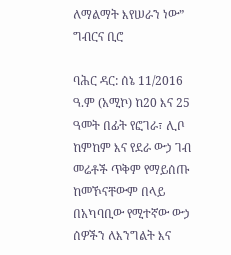ለማልማት እየሠራን ነው” ግብርና ቢሮ

ባሕር ዳር: ሰኔ 11/2016 ዓ.ም (አሚኮ) ከ20 እና 25 ዓመት በፊት የፎገራ፣ ሊቦ ከምከም እና የደራ ውኃ ገብ መሬቶች ጥቅም የማይሰጡ ከመኾናቸውም በላይ በአካባቢው የሚተኛው ውኃ ሰዎችን ለእንግልት እና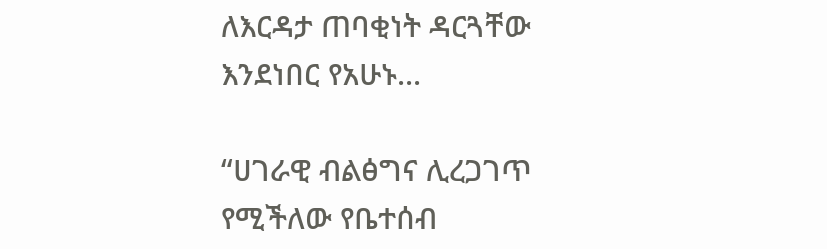ለእርዳታ ጠባቂነት ዳርጓቸው እንደነበር የአሁኑ...

“ሀገራዊ ብልፅግና ሊረጋገጥ የሚችለው የቤተሰብ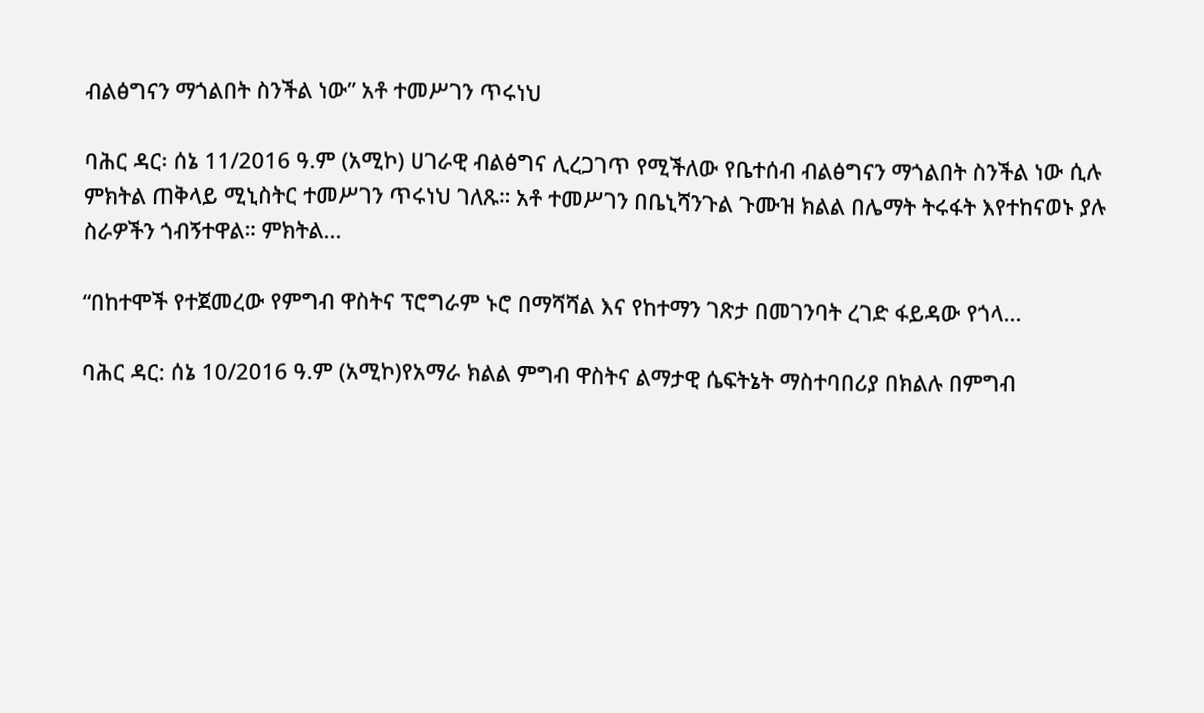ብልፅግናን ማጎልበት ስንችል ነው” አቶ ተመሥገን ጥሩነህ

ባሕር ዳር፡ ሰኔ 11/2016 ዓ.ም (አሚኮ) ሀገራዊ ብልፅግና ሊረጋገጥ የሚችለው የቤተሰብ ብልፅግናን ማጎልበት ስንችል ነው ሲሉ ምክትል ጠቅላይ ሚኒስትር ተመሥገን ጥሩነህ ገለጹ። አቶ ተመሥገን በቤኒሻንጉል ጉሙዝ ክልል በሌማት ትሩፋት እየተከናወኑ ያሉ ስራዎችን ጎብኝተዋል። ምክትል...

“በከተሞች የተጀመረው የምግብ ዋስትና ፕሮግራም ኑሮ በማሻሻል እና የከተማን ገጽታ በመገንባት ረገድ ፋይዳው የጎላ...

ባሕር ዳር: ሰኔ 10/2016 ዓ.ም (አሚኮ)የአማራ ክልል ምግብ ዋስትና ልማታዊ ሴፍትኔት ማስተባበሪያ በክልሉ በምግብ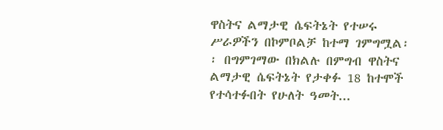ዋስትና ልማታዊ ሴፍትኔት የተሠሩ ሥራዎችን በኮምቦልቻ ከተማ ገምግሟል፡፡ በግምገማው በክልሉ በምግብ ዋስትና ልማታዊ ሴፍትኔት የታቀፉ 18 ከተሞች የተሳተፉበት የሁለት ዓመት...